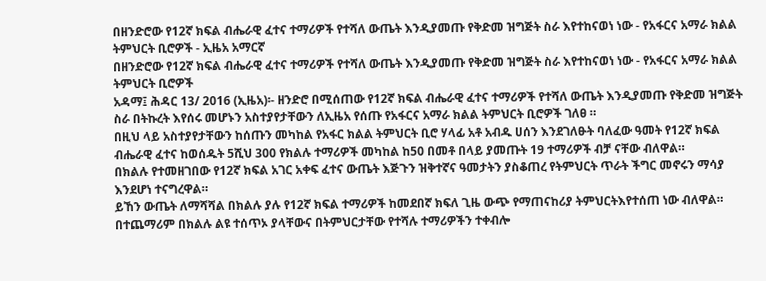በዘንድሮው የ12ኛ ክፍል ብሔራዊ ፈተና ተማሪዎች የተሻለ ውጤት እንዲያመጡ የቅድመ ዝግጅት ስራ እየተከናወነ ነው - የአፋርና አማራ ክልል ትምህርት ቢሮዎች - ኢዜአ አማርኛ
በዘንድሮው የ12ኛ ክፍል ብሔራዊ ፈተና ተማሪዎች የተሻለ ውጤት እንዲያመጡ የቅድመ ዝግጅት ስራ እየተከናወነ ነው - የአፋርና አማራ ክልል ትምህርት ቢሮዎች
አዳማ፤ ሕዳር 13/ 2016 (ኢዜአ)፡- ዘንድሮ በሚሰጠው የ12ኛ ክፍል ብሔራዊ ፈተና ተማሪዎች የተሻለ ውጤት እንዲያመጡ የቅድመ ዝግጅት ስራ በትኩረት እየሰሩ መሆኑን አስተያየታቸውን ለኢዜአ የሰጡ የአፋርና አማራ ክልል ትምህርት ቢሮዎች ገለፀ ።
በዚህ ላይ አስተያየታቸውን ከሰጡን መካከል የአፋር ክልል ትምህርት ቢሮ ሃላፊ አቶ አብዱ ሀሰን እንደገለፁት ባለፈው ዓመት የ12ኛ ክፍል ብሔራዊ ፈተና ከወሰዱት 5ሺህ 300 የክልሉ ተማሪዎች መካከል ከ50 በመቶ በላይ ያመጡት 19 ተማሪዎች ብቻ ናቸው ብለዋል።
በክልሉ የተመዘገበው የ12ኛ ክፍል አገር አቀፍ ፈተና ውጤት እጅጉን ዝቅተኛና ዓመታትን ያስቆጠረ የትምህርት ጥራት ችግር መኖሩን ማሳያ እንደሆነ ተናግረዋል።
ይኸን ውጤት ለማሻሻል በክልሉ ያሉ የ12ኛ ክፍል ተማሪዎች ከመደበኛ ክፍለ ጊዜ ውጭ የማጠናከሪያ ትምህርትእየተሰጠ ነው ብለዋል።
በተጨማሪም በክልሉ ልዩ ተሰጥኦ ያላቸውና በትምህርታቸው የተሻሉ ተማሪዎችን ተቀብሎ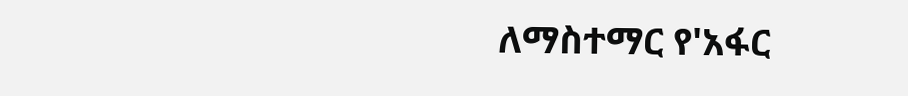ለማስተማር የ'አፋር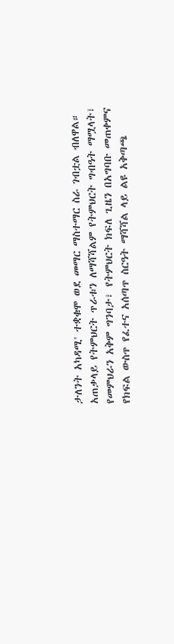ታለንት አካዳሚ' ተቋቁሞ ወደ መማር ማስተማር ስራ ገብቷል ብለዋል።
አጠቃላይ የትምህርት ጥራቱን ለማሻሻልም የትምህርት ግብዓት ማሟላት፣ የመምህራን አቅም ግንባታ፣ የትምህርት ክፍለ ጊዜን በአግባቡ መጠቀምና የክፍል ውስጥ የፈተና አሰጣጥ ስርዓት ማሻሻል ላይ ልዩ አቅጣጫ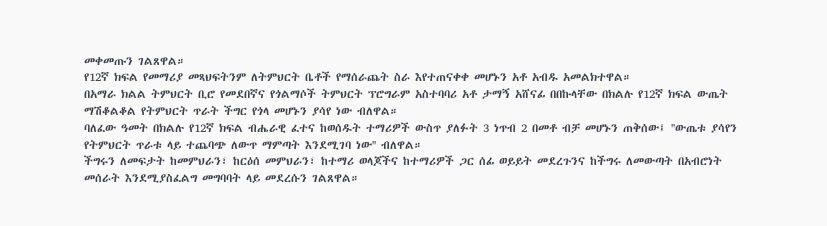መቀመጡን ገልጸዋል።
የ12ኛ ክፍል የመማሪያ መጻህፍትንም ለትምህርት ቤቶች የማሰራጨት ስራ እየተጠናቀቀ መሆኑን አቶ አብዱ አመልክተዋል።
በአማራ ክልል ትምህርት ቢሮ የመደበኛና የጎልማሶች ትምህርት ፕሮግራም አስተባባሪ አቶ ታማኝ አሸናፊ በበኩላቸው በክልሉ የ12ኛ ክፍል ውጤት ማሽቆልቆል የትምህርት ጥራት ችግር የጎላ መሆኑን ያሳየ ነው ብለዋል።
ባለፈው ዓመት በክልሉ የ12ኛ ክፍል ብሔራዊ ፈተና ከወሰዱት ተማሪዎች ውስጥ ያለፉት 3 ነጥብ 2 በመቶ ብቻ መሆኑን ጠቅሰው፤ ''ውጤቱ ያሳየን የትምህርት ጥራቱ ላይ ተጨባጭ ለውጥ ማምጣት እንደሚገባ ነው'' ብለዋል።
ችግሩን ለመፍታት ከመምህራን፣ ከርዕሰ መምህራን፣ ከተማሪ ወላጆችና ከተማሪዎች ጋር ሰፊ ወይይት መደረጉንና ከችግሩ ለመውጣት በአብሮነት መሰራት እንደሚያስፈልግ መግባባት ላይ መደረሱን ገልጸዋል።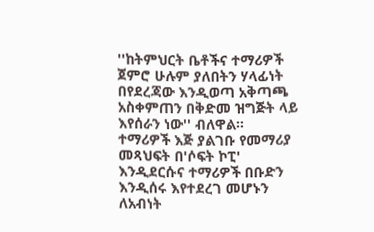''ከትምህርት ቤቶችና ተማሪዎች ጀምሮ ሁሉም ያለበትን ሃላፊነት በየደረጃው እንዲወጣ አቅጣጫ አስቀምጠን በቅድመ ዝግጅት ላይ እየሰራን ነው'' ብለዋል።
ተማሪዎች እጅ ያልገቡ የመማሪያ መጻህፍት በ'ሶፍት ኮፒ' እንዲደርሱና ተማሪዎች በቡድን እንዲሰሩ እየተደረገ መሆኑን ለአብነት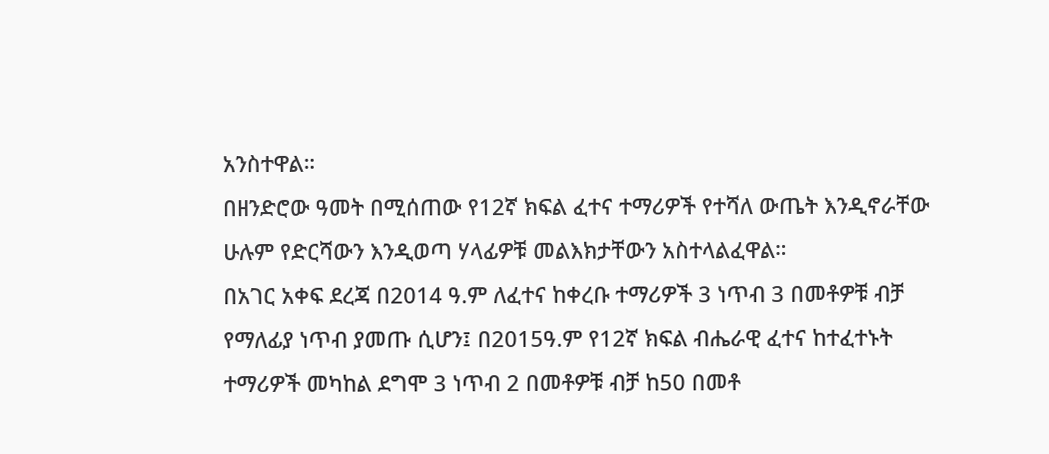አንስተዋል።
በዘንድሮው ዓመት በሚሰጠው የ12ኛ ክፍል ፈተና ተማሪዎች የተሻለ ውጤት እንዲኖራቸው ሁሉም የድርሻውን እንዲወጣ ሃላፊዎቹ መልእክታቸውን አስተላልፈዋል።
በአገር አቀፍ ደረጃ በ2014 ዓ.ም ለፈተና ከቀረቡ ተማሪዎች 3 ነጥብ 3 በመቶዎቹ ብቻ የማለፊያ ነጥብ ያመጡ ሲሆን፤ በ2015ዓ.ም የ12ኛ ክፍል ብሔራዊ ፈተና ከተፈተኑት ተማሪዎች መካከል ደግሞ 3 ነጥብ 2 በመቶዎቹ ብቻ ከ50 በመቶ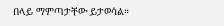በላይ ማምጣታቸው ይታወሳል።